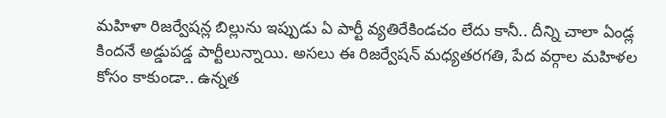మహిళా రిజర్వేషన్ల బిల్లును ఇప్పుడు ఏ పార్టీ వ్యతిరేకిండచం లేదు కానీ.. దీన్ని చాలా ఏండ్ల కిందనే అడ్డుపడ్డ పార్టీలున్నాయి. అసలు ఈ రిజర్వేషన్ మధ్యతరగతి, పేద వర్గాల మహిళల కోసం కాకుండా.. ఉన్నత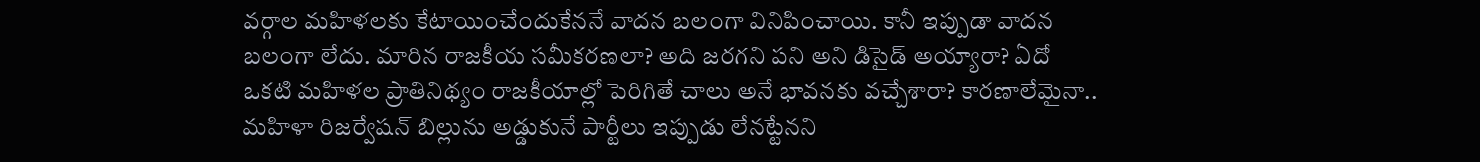వర్గాల మహిళలకు కేటాయించేందుకేననే వాదన బలంగా వినిపించాయి. కానీ ఇప్పుడా వాదన బలంగా లేదు. మారిన రాజకీయ సమీకరణలా? అది జరగని పని అని డిసైడ్ అయ్యారా? ఏదో ఒకటి మహిళల ప్రాతినిథ్యం రాజకీయాల్లో పెరిగితే చాలు అనే భావనకు వచ్చేశారా? కారణాలేమైనా.. మహిళా రిజర్వేషన్ బిల్లును అడ్డుకునే పార్టీలు ఇప్పుడు లేనట్టేనని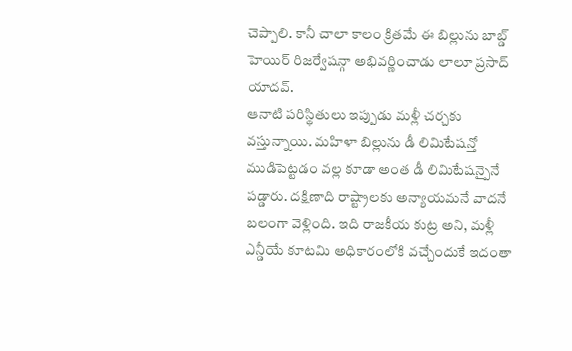చెప్పాలి. కానీ చాలా కాలం క్రితమే ఈ బిల్లును బాబ్డ్ హెయిర్ రిజర్వేషన్గా అభివర్ణించాడు లాలూ ప్రసాద్ యాదవ్.
ఆనాటి పరిస్థితులు ఇప్పుడు మళ్లీ చర్చకు వస్తున్నాయి. మహిళా బిల్లును డీ లిమిటేషన్తో ముడిపెట్టడం వల్ల కూడా అంత డీ లిమిటేషన్పైనే పడ్డారు. దక్షిణాది రాష్ట్రాలకు అన్యాయమనే వాదనే బలంగా వెళ్లింది. ఇది రాజకీయ కుట్ర అని, మళ్లీ ఎన్డీయే కూటమి అధికారంలోకి వచ్చేందుకే ఇదంతా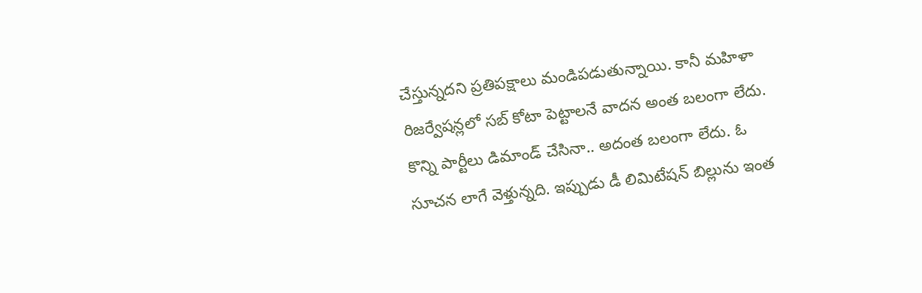చేస్తున్నదని ప్రతిపక్షాలు మండిపడుతున్నాయి. కానీ మహిళా రిజర్వేషన్లలో సబ్ కోటా పెట్టాలనే వాదన అంత బలంగా లేదు. కొన్ని పార్టీలు డిమాండ్ చేసినా.. అదంత బలంగా లేదు. ఓ సూచన లాగే వెళ్తున్నది. ఇప్పుడు డీ లిమిటేషన్ బిల్లును ఇంత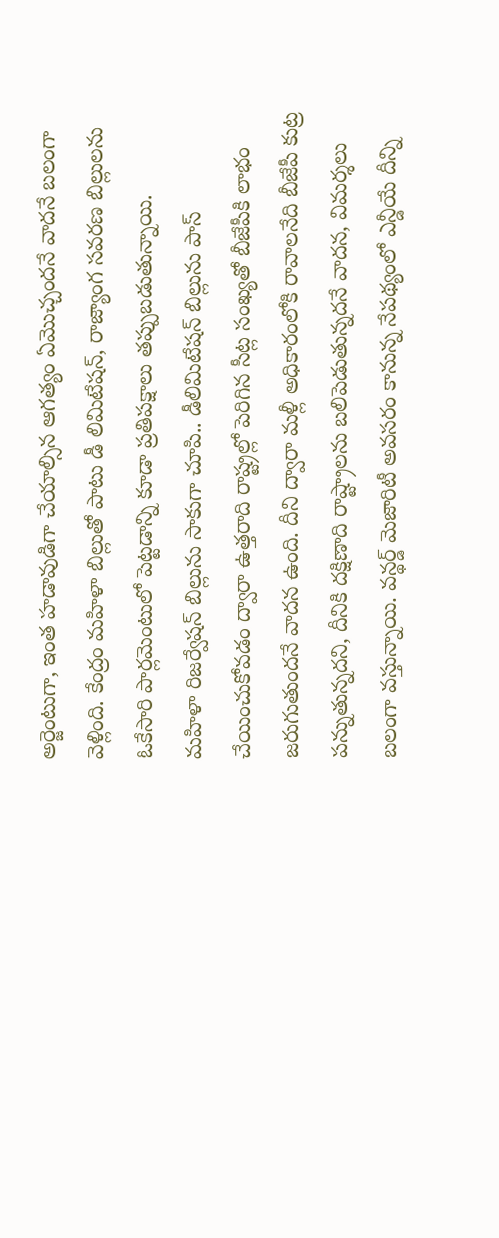అర్జెంటుగా, ఇంత హడావుడిగా చేయాల్సిన ఆగత్యం ఏమొచ్చందనే వాదనే బలంగా వెళ్లింది. కేంద్రం మహిళా బిల్లుతో పాటు డీ లిమిటేషన్, రాజ్యాంగ సవరణ బిల్లులను ఓకేసారి పార్లమెంటులో పెట్టడాన్ని కూడా ప్రతిపక్షాలు తప్పుబడుతున్నాయి.
మహిళా రిజర్వేషన్ బిల్లును సాకుగా చూపి.. డీలిమిటేషన్ బిల్లును పాస్ చేయించుకోవడం ద్వారా ఉత్తరాది రాష్ట్రల్లో పెరిగిన సీట్ల సంఖ్యతో బీజేపీకి లాభం జరుగుతుందనే వాదన ఉంది. దీని ద్వారా మళ్లీ అధికారంలోకి రావాలనేది బీజేపీ కుట్ర పన్నుతున్నదని, దీనికి దక్షిణాది రాష్ట్రాలను బలిపెడుతున్నదనే వాదన, విమర్శలు బలంగా వస్తున్నాయి. వన్థర్డ్ మెజారిటీ అవసరం కానున్న నేపథ్యంలో ఎన్డీయే దీన్ని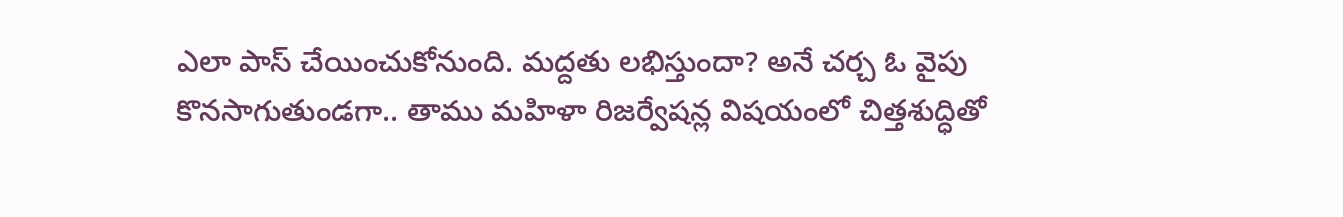ఎలా పాస్ చేయించుకోనుంది. మద్దతు లభిస్తుందా? అనే చర్చ ఓ వైపు కొనసాగుతుండగా.. తాము మహిళా రిజర్వేషన్ల విషయంలో చిత్తశుద్ధితో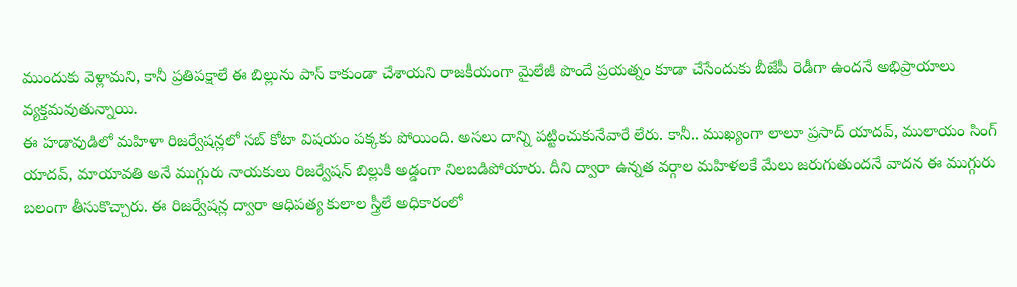ముందుకు వెళ్లామని, కానీ ప్రతిపక్షాలే ఈ బిల్లును పాస్ కాకుండా చేశాయని రాజకీయంగా మైలేజీ పొందే ప్రయత్నం కూడా చేసేందుకు బీజేపీ రెడీగా ఉందనే అభిప్రాయాలు వ్యక్తమవుతున్నాయి.
ఈ హడావుడిలో మహిళా రిజర్వేషన్లలో సబ్ కోటా విషయం పక్కకు పోయింది. అసలు దాన్ని పట్టించుకునేవారే లేరు. కానీ.. ముఖ్యంగా లాలూ ప్రసాద్ యాదవ్, ములాయం సింగ్ యాదవ్, మాయావతి అనే ముగ్గురు నాయకులు రిజర్వేషన్ బిల్లుకి అడ్డంగా నిలబడిపోయారు. దీని ద్వారా ఉన్నత వర్గాల మహిళలకే మేలు జరుగుతుందనే వాదన ఈ ముగ్గురు బలంగా తీసుకొచ్చారు. ఈ రిజర్వేషన్ల ద్వారా ఆధిపత్య కులాల స్త్రీలే అధికారంలో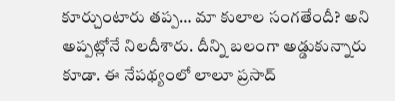కూర్చుంటారు తప్ప… మా కులాల సంగతేందీ? అని అప్పట్లోనే నిలదీశారు. దీన్ని బలంగా అడ్డుకున్నారు కూడా. ఈ నేపథ్యంలో లాలూ ప్రసాద్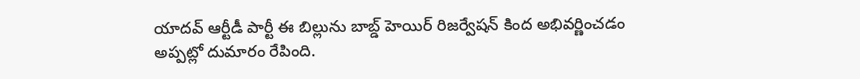యాదవ్ ఆర్టీడీ పార్టీ ఈ బిల్లును బాబ్డ్ హెయిర్ రిజర్వేషన్ కింద అభివర్ణించడం అప్పట్లో దుమారం రేపింది.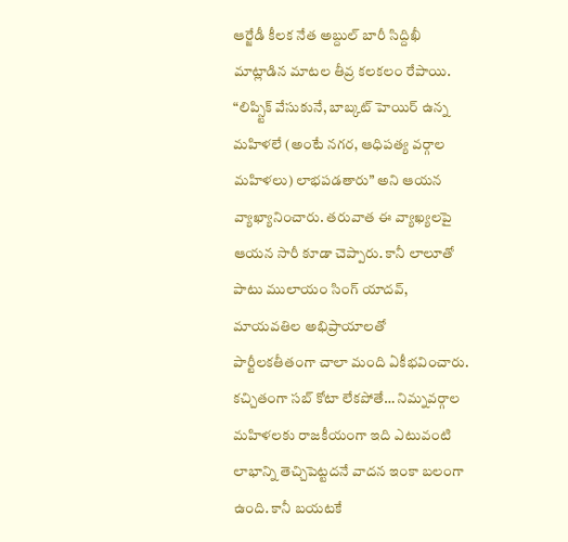ఆర్జేడీ కీలక నేత అబ్దుల్ బారీ సిద్దిఖీ మాట్లాడిన మాటల తీవ్ర కలకలం రేపాయి. “లిప్స్టిక్ వేసుకునే, బాబ్కట్ హెయిర్ ఉన్న మహిళలే (అంటే నగర, ఆధిపత్య వర్గాల మహిళలు) లాభపడతారు” అని ఆయన వ్యాఖ్యానించారు. తరువాత ఈ వ్యాఖ్యలపై ఆయన సారీ కూడా చెప్పారు. కానీ లాలూతో పాటు ములాయం సింగ్ యాదవ్, మాయవతిల అభిప్రాయాలతో పార్టీలకతీతంగా చాలా మంది ఏకీభవించారు. కచ్చితంగా సబ్ కోటా లేకపోతే… నిమ్నవర్గాల మహిళలకు రాజకీయంగా ఇది ఎటువంటి లాభాన్ని తెచ్చిపెట్టదనే వాదన ఇంకా బలంగా ఉంది. కానీ బయటకే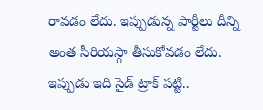రావడం లేదు. ఇప్పుడున్న పార్టీలు దీన్ని అంత సీరియస్గా తీసుకోవడం లేదు. ఇప్పుడు ఇది సైడ్ ట్రాక్ పట్టి..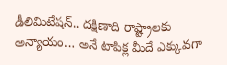డీలిమిటేషన్.. దక్షిణాది రాష్ట్రాలకు అన్యాయం… అనే టాపిక్ల మీదే ఎక్కువగా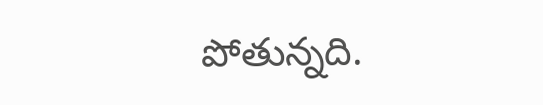పోతున్నది.